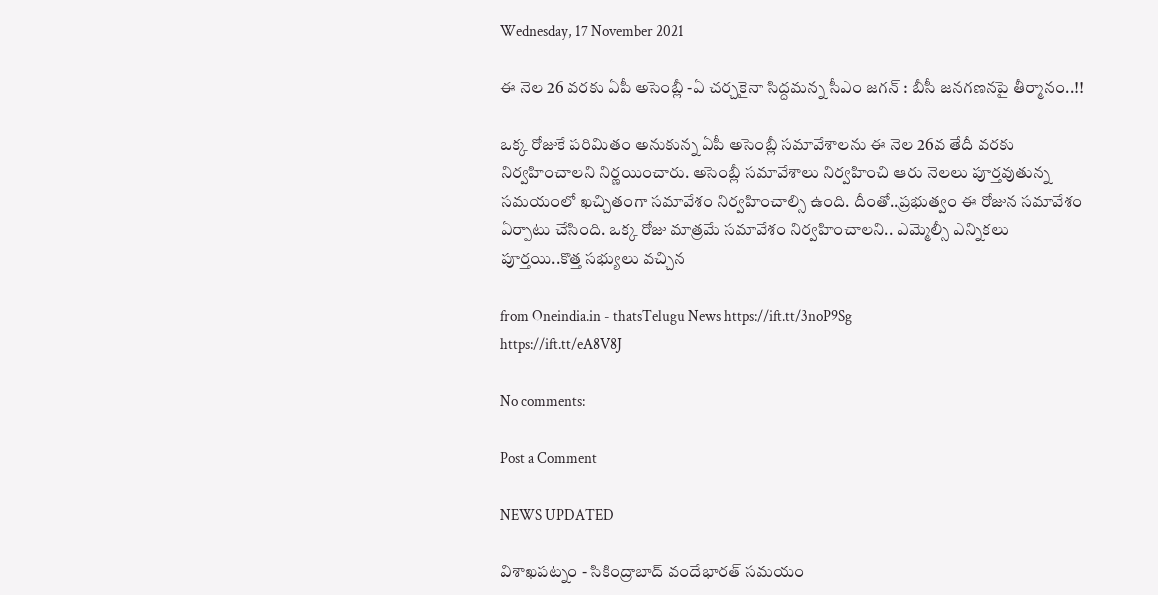Wednesday, 17 November 2021

ఈ నెల 26 వరకు ఏపీ అసెంబ్లీ -ఏ చర్చకైనా సిద్దమన్న సీఎం జగన్ : బీసీ జనగణనపై తీర్మానం..!!

ఒక్క రోజుకే పరిమితం అనుకున్న ఏపీ అసెంబ్లీ సమావేశాలను ఈ నెల 26వ తేదీ వరకు నిర్వహించాలని నిర్ణయించారు. అసెంబ్లీ సమావేశాలు నిర్వహించి ఆరు నెలలు పూర్తవుతున్న సమయంలో ఖచ్చితంగా సమావేశం నిర్వహించాల్సి ఉంది. దీంతో..ప్రభుత్వం ఈ రోజున సమావేశం ఏర్పాటు చేసింది. ఒక్క రోజు మాత్రమే సమావేశం నిర్వహించాలని.. ఎమ్మెల్సీ ఎన్నికలు పూర్తయి..కొత్త సభ్యులు వచ్చిన

from Oneindia.in - thatsTelugu News https://ift.tt/3noP9Sg
https://ift.tt/eA8V8J

No comments:

Post a Comment

NEWS UPDATED

విశాఖపట్నం - సికింద్రాబాద్ వందేభారత్ సమయం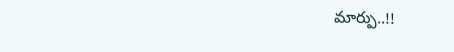మార్పు..!!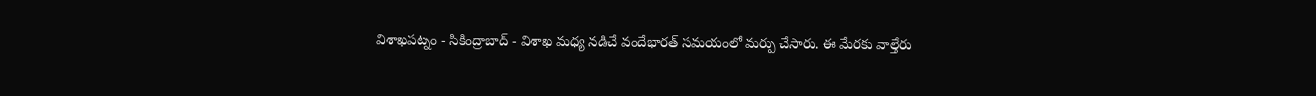విశాఖపట్నం - సికింద్రాబాద్ - విశాఖ మధ్య నడిచే వందేభారత్ సమయంలో మర్పు చేసారు. ఈ మేరకు వాల్తేరు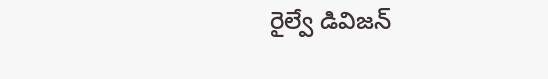రైల్వే డివిజన్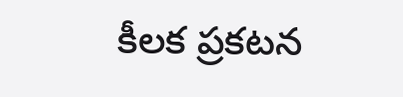కీలక ప్రకటన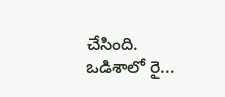చేసింది. ఒడిశాలో రై...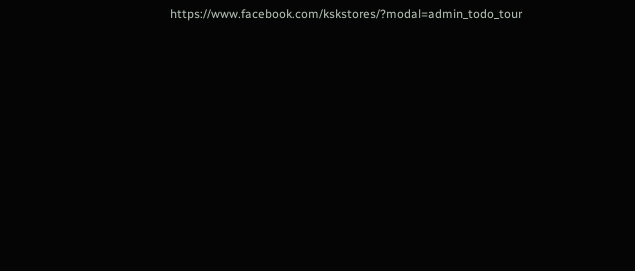https://www.facebook.com/kskstores/?modal=admin_todo_tour